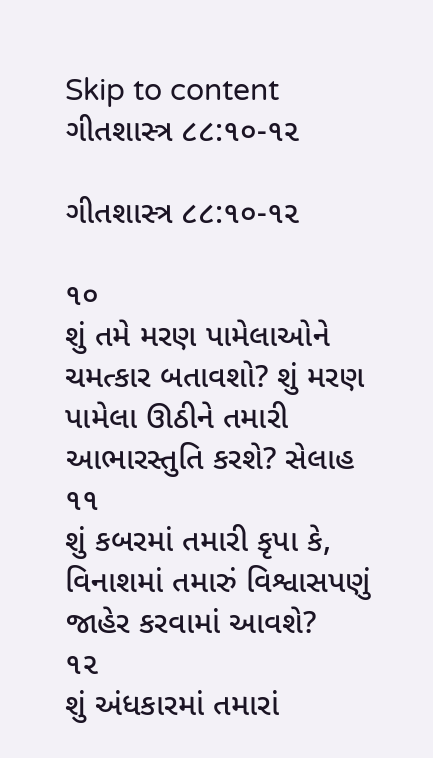Skip to content
ગીતશાસ્ત્ર ૮૮:૧૦-૧૨

ગીતશાસ્ત્ર ૮૮:૧૦-૧૨

૧૦
શું તમે મરણ પામેલાઓને ચમત્કાર બતાવશો? શું મરણ પામેલા ઊઠીને તમારી આભારસ્તુતિ કરશે? સેલાહ
૧૧
શું કબરમાં તમારી કૃપા કે, વિનાશમાં તમારું વિશ્વાસપણું જાહેર કરવામાં આવશે?
૧૨
શું અંધકારમાં તમારાં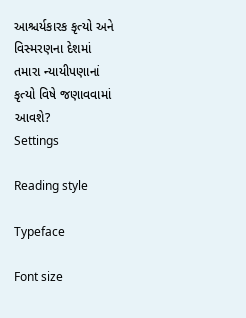આશ્ચર્યકારક કૃત્યો અને વિસ્મરણના દેશમાં તમારા ન્યાયીપણાનાં કૃત્યો વિષે જણાવવામાં આવશે?
Settings

Reading style

Typeface

Font size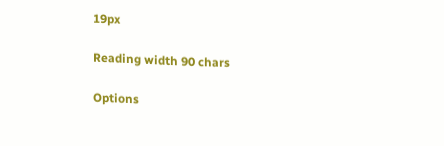19px

Reading width 90 chars

Options